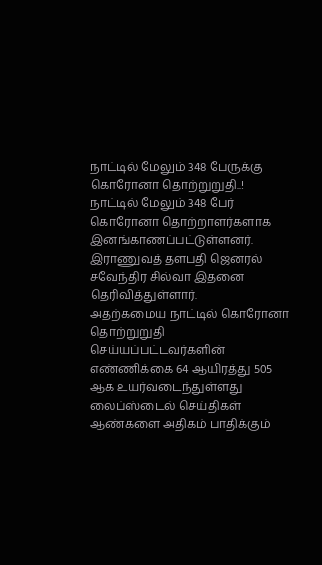நாட்டில் மேலும் 348 பேருக்கு கொரோனா தொற்றுறுதி..!
நாட்டில் மேலும் 348 பேர் கொரோனா தொற்றாளர்களாக இனங்காணப்பட்டுள்ளனர்.
இராணுவத் தளபதி ஜெனரல் சவேந்திர சில்வா இதனை தெரிவித்துள்ளார்.
அதற்கமைய நாட்டில் கொரோனா தொற்றுறுதி செய்யப்பட்டவர்களின் எண்ணிக்கை 64 ஆயிரத்து 505 ஆக உயர்வடைந்துள்ளது
லைப்ஸ்டைல் செய்திகள்
ஆண்களை அதிகம் பாதிக்கும்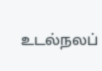உடல்நலப்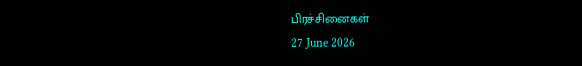பிரச்சினைகள்
27 June 2026